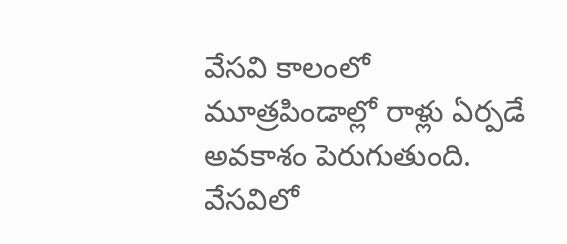వేసవి కాలంలో మూత్రపిండాల్లో రాళ్లు ఏర్పడే అవకాశం పెరుగుతుంది. వేసవిలో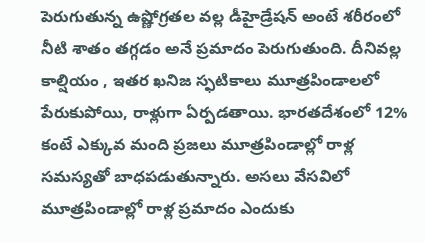పెరుగుతున్న ఉష్ణోగ్రతల వల్ల డీహైడ్రేషన్ అంటే శరీరంలో నీటి శాతం తగ్గడం అనే ప్రమాదం పెరుగుతుంది. దీనివల్ల కాల్షియం , ఇతర ఖనిజ స్ఫటికాలు మూత్రపిండాలలో పేరుకుపోయి, రాళ్లుగా ఏర్పడతాయి. భారతదేశంలో 12% కంటే ఎక్కువ మంది ప్రజలు మూత్రపిండాల్లో రాళ్ల సమస్యతో బాధపడుతున్నారు. అసలు వేసవిలో మూత్రపిండాల్లో రాళ్ల ప్రమాదం ఎందుకు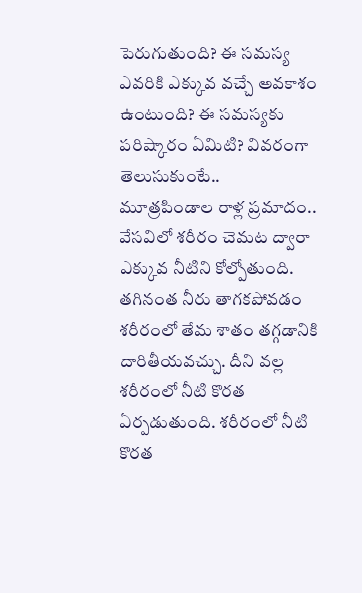పెరుగుతుంది? ఈ సమస్య ఎవరికి ఎక్కువ వచ్చే అవకాశం ఉంటుంది? ఈ సమస్యకు పరిష్కారం ఏమిటి? వివరంగా తెలుసుకుంటే..
మూత్రపిండాల రాళ్ల ప్రమాదం..
వేసవిలో శరీరం చెమట ద్వారా ఎక్కువ నీటిని కోల్పోతుంది. తగినంత నీరు తాగకపోవడం శరీరంలో తేమ శాతం తగ్గడానికి దారితీయవచ్చు. దీని వల్ల శరీరంలో నీటి కొరత ఏర్పడుతుంది. శరీరంలో నీటి కొరత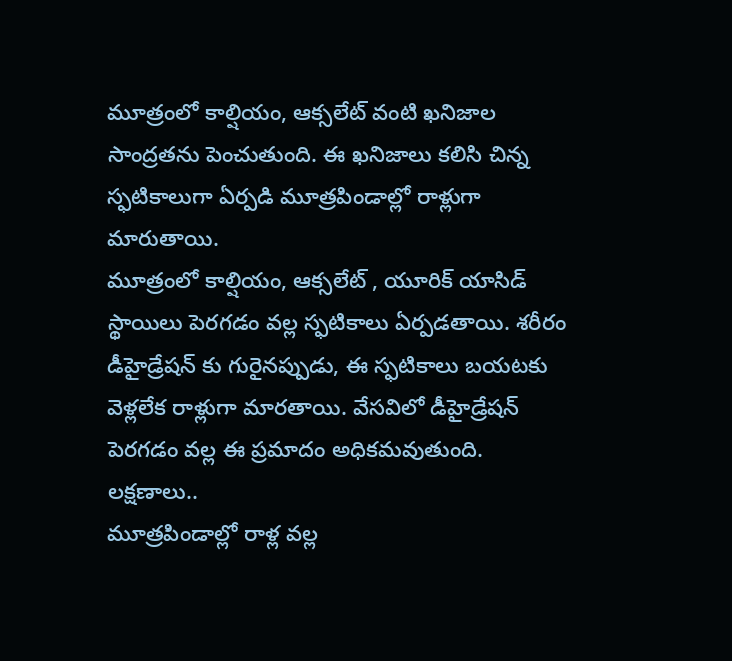మూత్రంలో కాల్షియం, ఆక్సలేట్ వంటి ఖనిజాల సాంద్రతను పెంచుతుంది. ఈ ఖనిజాలు కలిసి చిన్న స్ఫటికాలుగా ఏర్పడి మూత్రపిండాల్లో రాళ్లుగా మారుతాయి.
మూత్రంలో కాల్షియం, ఆక్సలేట్ , యూరిక్ యాసిడ్ స్థాయిలు పెరగడం వల్ల స్ఫటికాలు ఏర్పడతాయి. శరీరం డీహైడ్రేషన్ కు గురైనప్పుడు, ఈ స్ఫటికాలు బయటకు వెళ్లలేక రాళ్లుగా మారతాయి. వేసవిలో డీహైడ్రేషన్ పెరగడం వల్ల ఈ ప్రమాదం అధికమవుతుంది.
లక్షణాలు..
మూత్రపిండాల్లో రాళ్ల వల్ల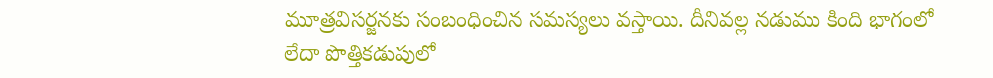మూత్రవిసర్జనకు సంబంధించిన సమస్యలు వస్తాయి. దీనివల్ల నడుము కింది భాగంలో లేదా పొత్తికడుపులో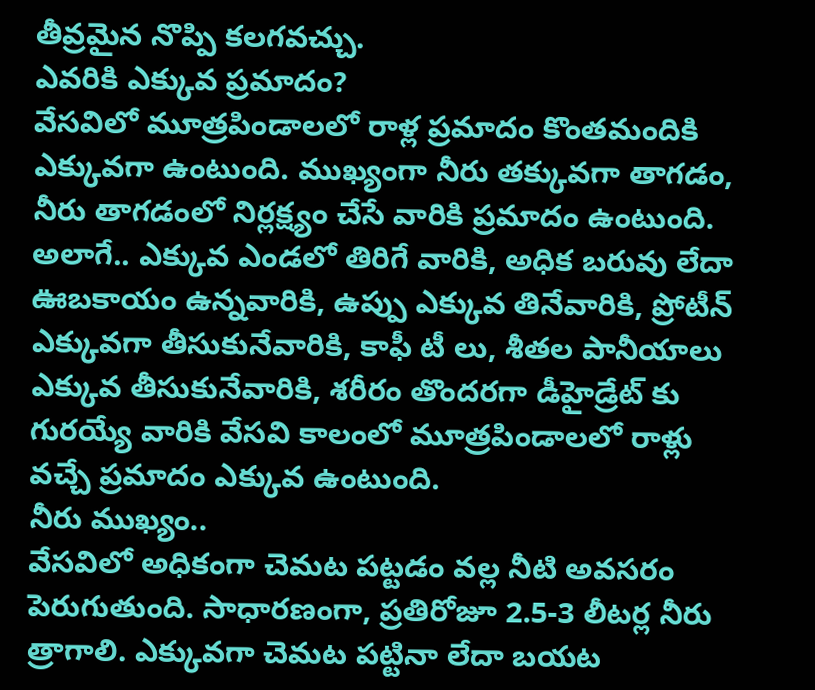తీవ్రమైన నొప్పి కలగవచ్చు.
ఎవరికి ఎక్కువ ప్రమాదం?
వేసవిలో మూత్రపిండాలలో రాళ్ల ప్రమాదం కొంతమందికి ఎక్కువగా ఉంటుంది. ముఖ్యంగా నీరు తక్కువగా తాగడం, నీరు తాగడంలో నిర్లక్ష్యం చేసే వారికి ప్రమాదం ఉంటుంది. అలాగే.. ఎక్కువ ఎండలో తిరిగే వారికి, అధిక బరువు లేదా ఊబకాయం ఉన్నవారికి, ఉప్పు ఎక్కువ తినేవారికి, ప్రోటీన్ ఎక్కువగా తీసుకునేవారికి, కాఫీ టీ లు, శీతల పానీయాలు ఎక్కువ తీసుకునేవారికి, శరీరం తొందరగా డీహైడ్రేట్ కు గురయ్యే వారికి వేసవి కాలంలో మూత్రపిండాలలో రాళ్లు వచ్చే ప్రమాదం ఎక్కువ ఉంటుంది.
నీరు ముఖ్యం..
వేసవిలో అధికంగా చెమట పట్టడం వల్ల నీటి అవసరం పెరుగుతుంది. సాధారణంగా, ప్రతిరోజూ 2.5-3 లీటర్ల నీరు త్రాగాలి. ఎక్కువగా చెమట పట్టినా లేదా బయట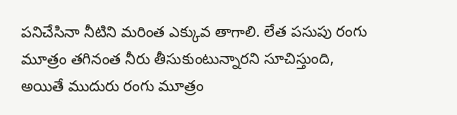పనిచేసినా నీటిని మరింత ఎక్కువ తాగాలి. లేత పసుపు రంగు మూత్రం తగినంత నీరు తీసుకుంటున్నారని సూచిస్తుంది, అయితే ముదురు రంగు మూత్రం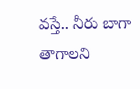వస్తే.. నీరు బాగా తాగాలని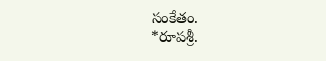సంకేతం.
*రూపశ్రీ.